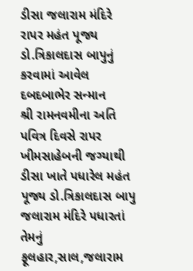ડીસા જલારામ મંદિરે રાપર મહંત પૂજ્ય ડો.ત્રિકાલદાસ બાપુનું કરવામાં આવેલ દબદબાભેર સન્માન
શ્રી રામનવમીના અતિ પવિત્ર દિવસે રાપર ખીમસાહેબની જગ્યાથી ડીસા ખાતે પધારેલ મહંત પૂજ્ય ડો.ત્રિકાલદાસ બાપુ જલારામ મંદિરે પધારતાં તેમનું ફૂલહાર,સાલ,જલારામ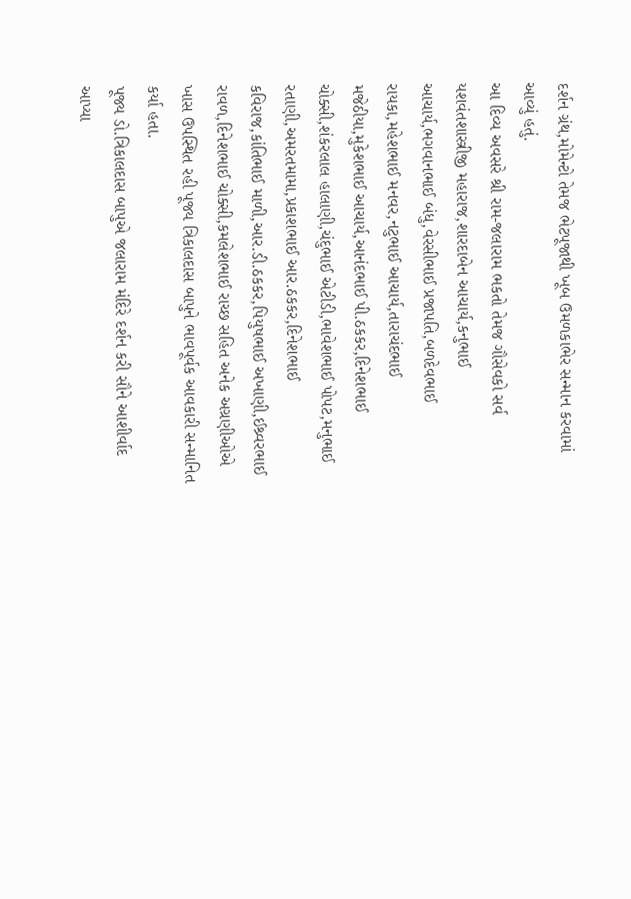દર્શન ગ્રંથ,મોમેન્ટો તેમજ ભેટપૂજાથી ખૂબ ઉમળકાભેર સન્માન કરવામાં આવ્યું હતું.
આ દિવ્ય અવસરે શ્રી રામ-જલારામ ભકતો તેમજ ગૌસેવકો સર્વ યશવંતશાસ્ત્રીજી મહારાજ,શારદાબેન આચાર્ય,કનુભાઈ આચાર્ય,ભગવાનભાઈ બંધુ,વેરસીભાઈ પ્રજાપતિ,બળદેવભાઈ રાયકા,મહેશભાઈ મનવર,નટુભાઈ આચાર્ય,તારાચંદભાઈ મજેઠીયા,મુકેશભાઈ આચાર્ય,આનંદભાઈ પી.ઠકકર,દિનેશભાઈ ચોક્સી,શંકરલાલ હાલાણી,ચંદુભાઈ એટીડી,ભાવેશભાઈ પોપટ,મનુભાઈ રતાણી,અમરતમામા,પ્રકાશભાઈ આર.ઠકકર,દિનેશભાઈ કવિરાજ,કાંતિભાઈ માળી,આર.ડી.ઠકકર,પિયુષભાઈ અખાણી,ઈશ્ર્વરભાઈ રાવળ,દિનેશભાઈ ચોક્સી,કમલેશભાઈ રાચ્છ સહિત અનેક અગ્રણીઓએ ખાસ ઉપસ્થિત રહી પૂજ્ય ત્રિકાલદાસ બાપુને ભાવપૂર્વક આવકારી સન્માનિત કર્યા હતા.
પૂજ્ય ડો.ત્રિકાલદાસ બાપુએ જલારામ મંદિરે દર્શન કરી સૌને આશીર્વાદ આપ્યા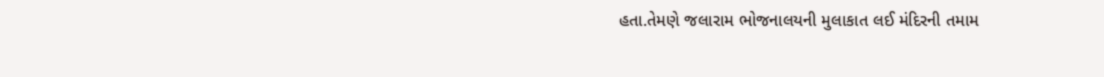હતા.તેમણે જલારામ ભોજનાલયની મુલાકાત લઈ મંદિરની તમામ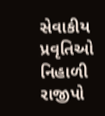સેવાકીય પ્રવૃતિઓ નિહાળી રાજીપો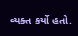વ્યક્ત કર્યો હતો.